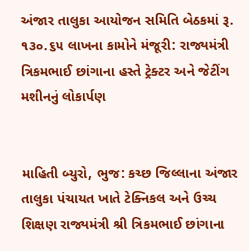અંજાર તાલુકા આયોજન સમિતિ બેઠકમાં રૂ. ૧૩૦.૬૫ લાખના કામોને મંજૂરી: રાજ્યમંત્રી ત્રિકમભાઈ છાંગાના હસ્તે ટ્રેક્ટર અને જેટીંગ મશીનનું લોકાર્પણ


માહિતી બ્યુરો, ભુજ: કચ્છ જિલ્લાના અંજાર તાલુકા પંચાયત ખાતે ટેક્નિકલ અને ઉચ્ચ શિક્ષણ રાજ્યમંત્રી શ્રી ત્રિકમભાઈ છાંગાના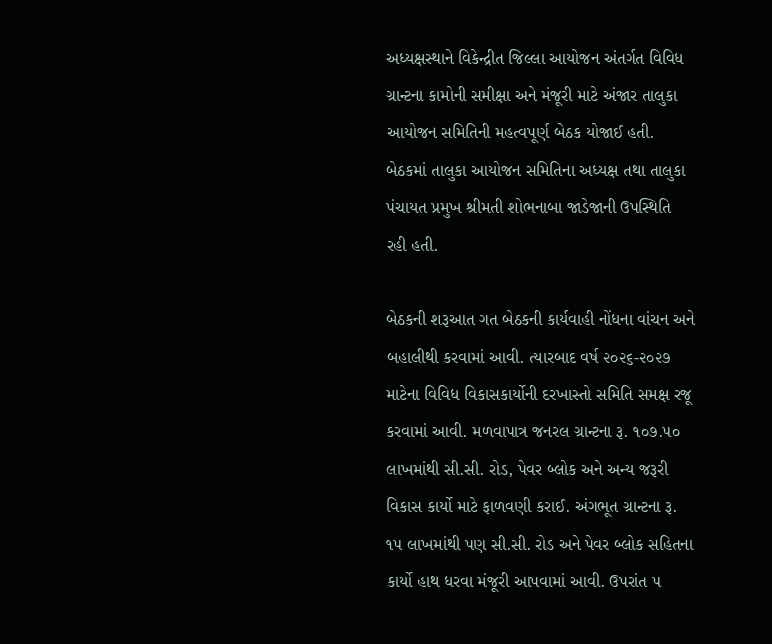અધ્યક્ષસ્થાને વિકેન્દ્રીત જિલ્લા આયોજન અંતર્ગત વિવિધ ગ્રાન્ટના કામોની સમીક્ષા અને મંજૂરી માટે અંજાર તાલુકા આયોજન સમિતિની મહત્વપૂર્ણ બેઠક યોજાઈ હતી. બેઠકમાં તાલુકા આયોજન સમિતિના અધ્યક્ષ તથા તાલુકા પંચાયત પ્રમુખ શ્રીમતી શોભનાબા જાડેજાની ઉપસ્થિતિ રહી હતી.

બેઠકની શરૂઆત ગત બેઠકની કાર્યવાહી નોંધના વાંચન અને બહાલીથી કરવામાં આવી. ત્યારબાદ વર્ષ ૨૦૨૬-૨૦૨૭ માટેના વિવિધ વિકાસકાર્યોની દરખાસ્તો સમિતિ સમક્ષ રજૂ કરવામાં આવી. મળવાપાત્ર જનરલ ગ્રાન્ટના રૂ. ૧૦૭.૫૦ લાખમાંથી સી.સી. રોડ, પેવર બ્લોક અને અન્ય જરૂરી વિકાસ કાર્યો માટે ફાળવણી કરાઈ. અંગભૂત ગ્રાન્ટના રૂ. ૧૫ લાખમાંથી પણ સી.સી. રોડ અને પેવર બ્લોક સહિતના કાર્યો હાથ ધરવા મંજૂરી આપવામાં આવી. ઉપરાંત ૫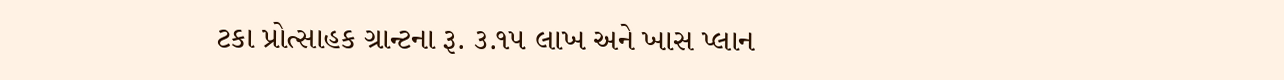ટકા પ્રોત્સાહક ગ્રાન્ટના રૂ. ૩.૧૫ લાખ અને ખાસ પ્લાન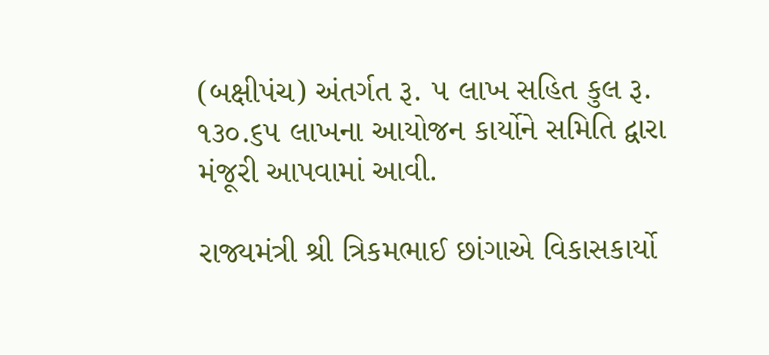(બક્ષીપંચ) અંતર્ગત રૂ. ૫ લાખ સહિત કુલ રૂ. ૧૩૦.૬૫ લાખના આયોજન કાર્યોને સમિતિ દ્વારા મંજૂરી આપવામાં આવી.

રાજ્યમંત્રી શ્રી ત્રિકમભાઈ છાંગાએ વિકાસકાર્યો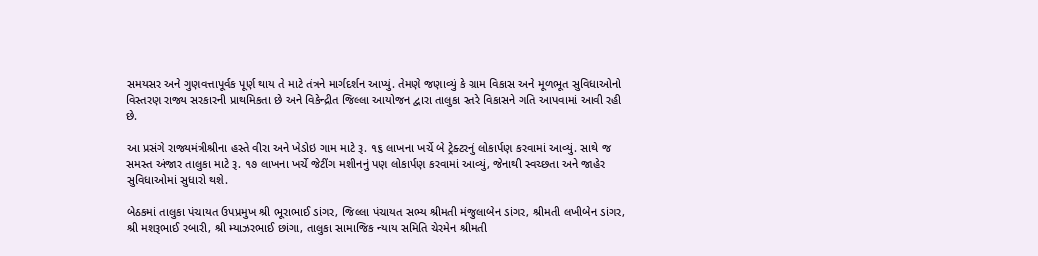સમયસર અને ગુણવત્તાપૂર્વક પૂર્ણ થાય તે માટે તંત્રને માર્ગદર્શન આપ્યું. તેમણે જણાવ્યું કે ગ્રામ વિકાસ અને મૂળભૂત સુવિધાઓનો વિસ્તરણ રાજ્ય સરકારની પ્રાથમિકતા છે અને વિકેન્દ્રીત જિલ્લા આયોજન દ્વારા તાલુકા સ્તરે વિકાસને ગતિ આપવામાં આવી રહી છે.

આ પ્રસંગે રાજ્યમંત્રીશ્રીના હસ્તે વીરા અને ખેડોઇ ગામ માટે રૂ. ૧૬ લાખના ખર્ચે બે ટ્રેક્ટરનું લોકાર્પણ કરવામાં આવ્યું. સાથે જ સમસ્ત અંજાર તાલુકા માટે રૂ. ૧૭ લાખના ખર્ચે જેટીંગ મશીનનું પણ લોકાર્પણ કરવામાં આવ્યું, જેનાથી સ્વચ્છતા અને જાહેર સુવિધાઓમાં સુધારો થશે.

બેઠકમાં તાલુકા પંચાયત ઉપપ્રમુખ શ્રી ભૂરાભાઈ ડાંગર, જિલ્લા પંચાયત સભ્ય શ્રીમતી મંજુલાબેન ડાંગર, શ્રીમતી લખીબેન ડાંગર, શ્રી મશરૂભાઈ રબારી, શ્રી મ્યાઝરભાઈ છાંગા, તાલુકા સામાજિક ન્યાય સમિતિ ચેરમેન શ્રીમતી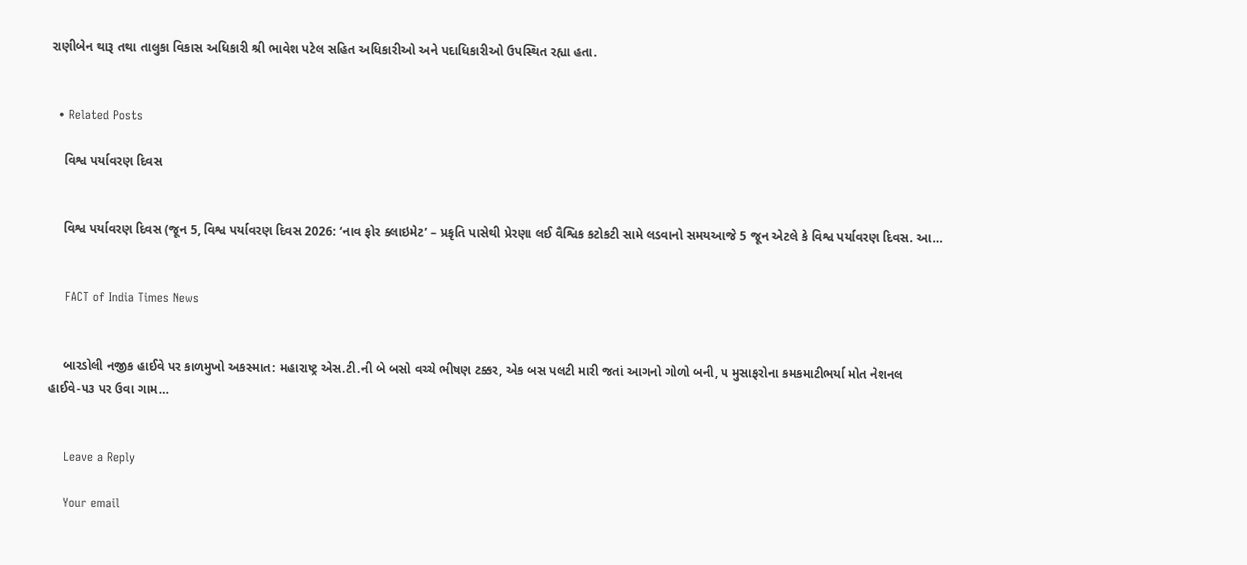રાણીબેન થારૂ તથા તાલુકા વિકાસ અધિકારી શ્રી ભાવેશ પટેલ સહિત અધિકારીઓ અને પદાધિકારીઓ ઉપસ્થિત રહ્યા હતા.


  • Related Posts

    વિશ્વ પર્યાવરણ દિવસ


    વિશ્વ પર્યાવરણ દિવસ (જૂન 5, વિશ્વ પર્યાવરણ દિવસ 2026: ‘નાવ ફોર ક્લાઇમેટ’ – પ્રકૃતિ પાસેથી પ્રેરણા લઈ વૈશ્વિક કટોકટી સામે લડવાનો સમયઆજે 5 જૂન એટલે કે વિશ્વ પર્યાવરણ દિવસ. આ…


    FACT of India Times News


    બારડોલી નજીક હાઈવે પર કાળમુખો અકસ્માત: મહારાષ્ટ્ર એસ.ટી.ની બે બસો વચ્ચે ભીષણ ટક્કર, એક બસ પલટી મારી જતાં આગનો ગોળો બની, ૫ મુસાફરોના કમકમાટીભર્યા મોત નેશનલ હાઈવે-૫૩ પર ઉવા ગામ…


    Leave a Reply

    Your email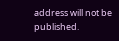address will not be published.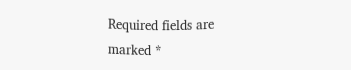Required fields are marked *